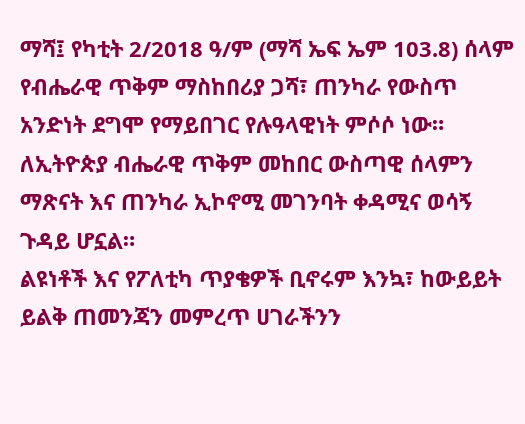ማሻ፤ የካቲት 2/2018 ዓ/ም (ማሻ ኤፍ ኤም 103.8) ሰላም የብሔራዊ ጥቅም ማስከበሪያ ጋሻ፣ ጠንካራ የውስጥ አንድነት ደግሞ የማይበገር የሉዓላዊነት ምሶሶ ነው።
ለኢትዮጵያ ብሔራዊ ጥቅም መከበር ውስጣዊ ሰላምን ማጽናት እና ጠንካራ ኢኮኖሚ መገንባት ቀዳሚና ወሳኝ ጉዳይ ሆኗል።
ልዩነቶች እና የፖለቲካ ጥያቄዎች ቢኖሩም እንኳ፣ ከውይይት ይልቅ ጠመንጃን መምረጥ ሀገራችንን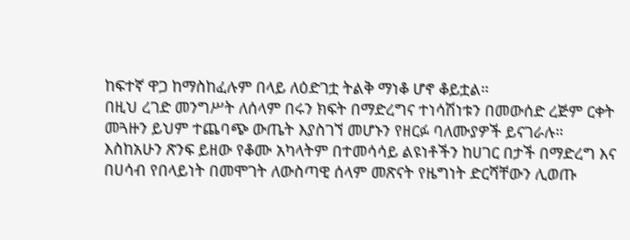ከፍተኛ ዋጋ ከማስከፈሉም በላይ ለዕድገቷ ትልቅ ማነቆ ሆኖ ቆይቷል።
በዚህ ረገድ መንግሥት ለሰላም በሩን ክፍት በማድረግና ተነሳሽነቱን በመውሰድ ረጅም ርቀት መጓዙን ይህም ተጨባጭ ውጤት እያስገኘ መሆኑን የዘርፉ ባለሙያዎች ይናገራሉ።
እስከአሁን ጽንፍ ይዘው የቆሙ አካላትም በተመሳሳይ ልዩነቶችን ከሀገር በታች በማድረግ እና በሀሳብ የበላይነት በመሞገት ለውስጣዊ ሰላም መጽናት የዜግነት ድርሻቸውን ሊወጡ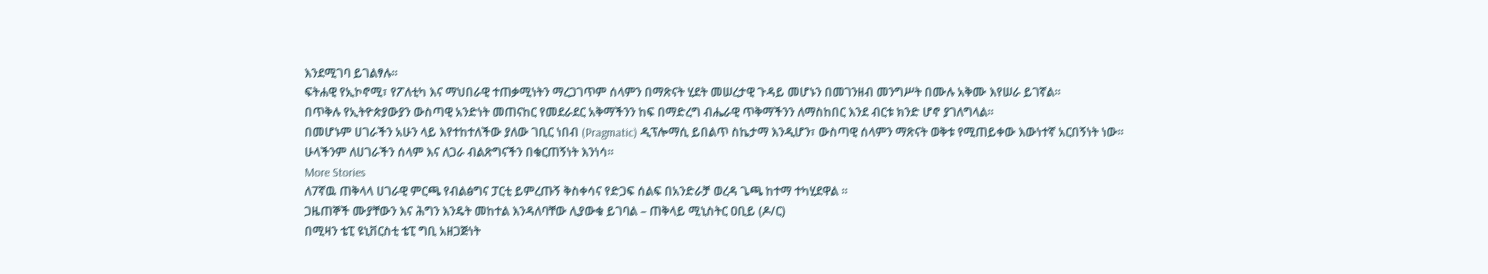እንደሚገባ ይገልፃሉ።
ፍትሐዊ የኢኮኖሚ፣ የፖለቲካ እና ማህበራዊ ተጠቃሚነትን ማረጋገጥም ሰላምን በማጽናት ሂደት መሠረታዊ ጉዳይ መሆኑን በመገንዘብ መንግሥት በሙሉ አቅሙ እየሠራ ይገኛል።
በጥቅሉ የኢትዮጵያውያን ውስጣዊ አንድነት መጠናከር የመደራደር አቅማችንን ከፍ በማድረግ ብሔራዊ ጥቅማችንን ለማስከበር እንደ ብርቱ ክንድ ሆኖ ያገለግላል።
በመሆኑም ሀገራችን አሁን ላይ እየተከተለችው ያለው ገቢር ነበብ (Pragmatic) ዲፕሎማሲ ይበልጥ ስኬታማ እንዲሆን፣ ውስጣዊ ሰላምን ማጽናት ወቅቱ የሚጠይቀው እውነተኛ አርበኝነት ነው።
ሁላችንም ለሀገራችን ሰላም እና ለጋራ ብልጽግናችን በቁርጠኝነት እንነሳ።
More Stories
ለ7ኛዉ ጠቅላላ ሀገራዊ ምርጫ የብልፅግና ፓርቲ ይምረጡኝ ቅስቀሳና የድጋፍ ሰልፍ በአንድራቻ ወረዳ ጌጫ ከተማ ተካሂደዋል ።
ጋዜጠኞች ሙያቸውን እና ሕግን እንዴት መከተል እንዳለባቸው ሊያውቁ ይገባል – ጠቅላይ ሚኒስትር ዐቢይ (ዶ/ር)
በሚዛን ቴፒ ዩኒቨርስቲ ቴፒ ግቢ አዘጋጅነት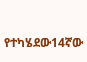የተካሄደው14ኛው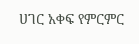ሀገር አቀፍ የምርምር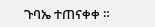ጉባኤ ተጠናቀቀ ።